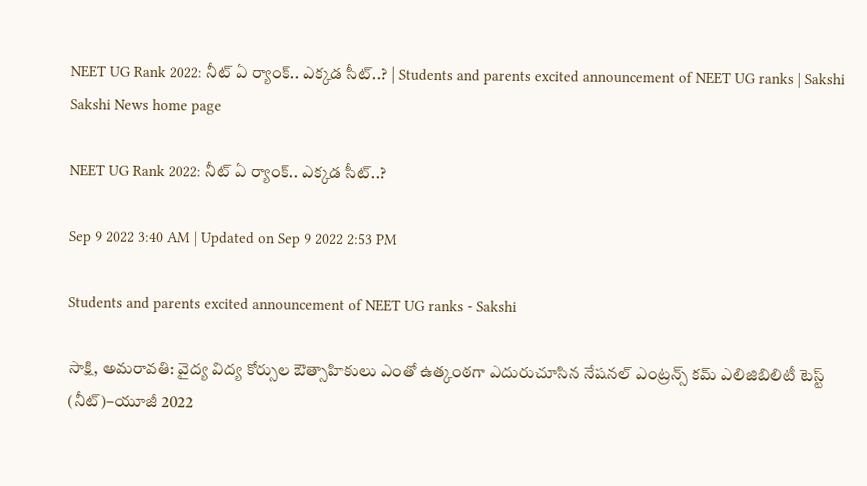NEET UG Rank 2022: నీట్‌ ఏ ర్యాంక్‌.. ఎక్కడ సీట్‌..? | Students and parents excited announcement of NEET UG ranks | Sakshi
Sakshi News home page

NEET UG Rank 2022: నీట్‌ ఏ ర్యాంక్‌.. ఎక్కడ సీట్‌..?

Sep 9 2022 3:40 AM | Updated on Sep 9 2022 2:53 PM

Students and parents excited announcement of NEET UG ranks - Sakshi

సాక్షి, అమరావతి: వైద్య విద్య కోర్సుల ఔత్సాహికులు ఎంతో ఉత్కంఠగా ఎదురుచూసిన నేషనల్‌ ఎంట్రన్స్‌ కమ్‌ ఎలిజిబిలిటీ టెస్ట్‌ (నీట్‌)–యూజీ 2022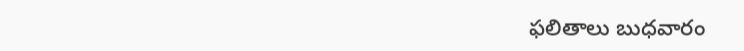ఫలితాలు బుధవారం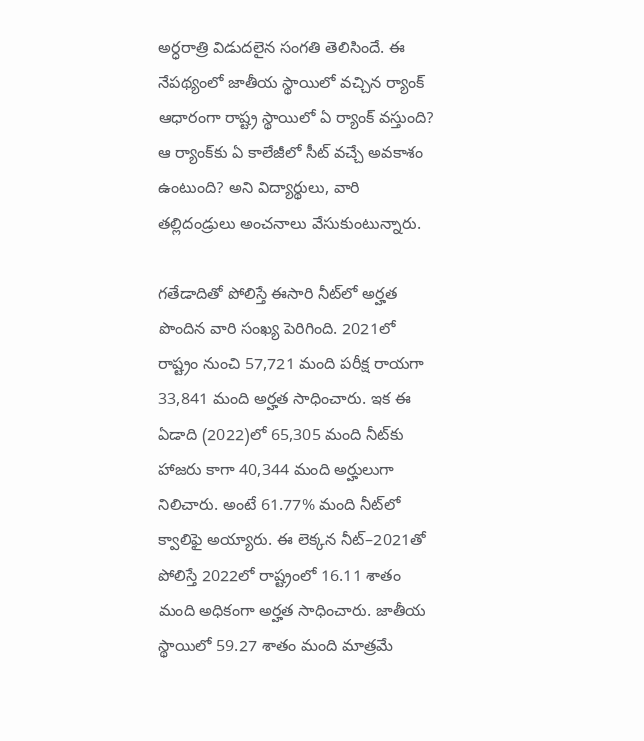అర్ధరాత్రి విడుదలైన సంగతి తెలిసిందే. ఈ నేపథ్యంలో జాతీయ స్థాయిలో వచ్చిన ర్యాంక్‌ ఆధారంగా రాష్ట్ర స్థాయిలో ఏ ర్యాంక్‌ వస్తుంది? ఆ ర్యాంక్‌కు ఏ కాలేజీలో సీట్‌ వచ్చే అవకాశం ఉంటుంది? అని విద్యార్థులు, వారి తల్లిదండ్రులు అంచనాలు వేసుకుంటున్నారు.

గతేడాదితో పోలిస్తే ఈసారి నీట్‌లో అర్హత పొందిన వారి సంఖ్య పెరిగింది. 2021లో రాష్ట్రం నుంచి 57,721 మంది పరీక్ష రాయగా 33,841 మంది అర్హత సాధించారు. ఇక ఈ ఏడాది (2022)లో 65,305 మంది నీట్‌కు హాజరు కాగా 40,344 మంది అర్హులుగా నిలిచారు. అంటే 61.77% మంది నీట్‌లో క్వాలిఫై అయ్యారు. ఈ లెక్కన నీట్‌–2021తో పోలిస్తే 2022లో రాష్ట్రంలో 16.11 శాతం మంది అధికంగా అర్హత సాధించారు. జాతీయ స్థాయిలో 59.27 శాతం మంది మాత్రమే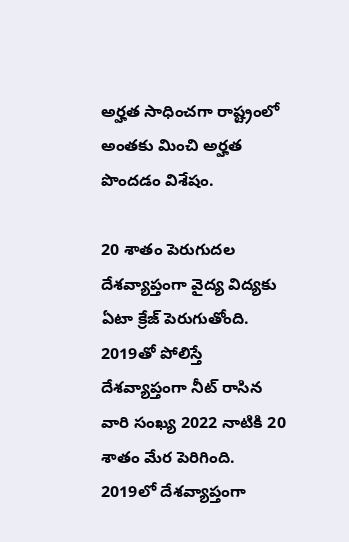అర్హత సాధించగా రాష్ట్రంలో అంతకు మించి అర్హత పొందడం విశేషం.

20 శాతం పెరుగుదల
దేశవ్యాప్తంగా వైద్య విద్యకు ఏటా క్రేజ్‌ పెరుగుతోంది. 2019తో పోలిస్తే దేశవ్యాప్తంగా నీట్‌ రాసిన వారి సంఖ్య 2022 నాటికి 20 శాతం మేర పెరిగింది. 2019లో దేశవ్యాప్తంగా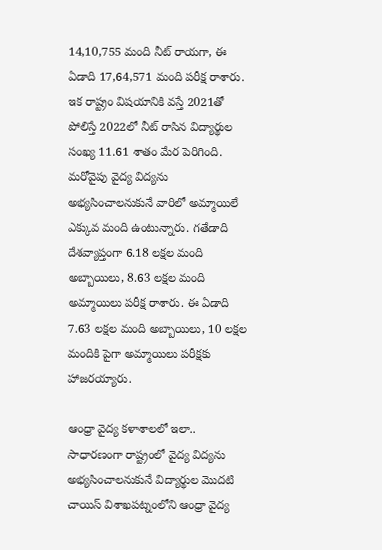14,10,755 మంది నీట్‌ రాయగా, ఈ ఏడాది 17,64,571 మంది పరీక్ష రాశారు. ఇక రాష్ట్రం విషయానికి వస్తే 2021తో పోలిస్తే 2022లో నీట్‌ రాసిన విద్యార్థుల సంఖ్య 11.61 శాతం మేర పెరిగింది. మరోవైపు వైద్య విద్యను అభ్యసించాలనుకునే వారిలో అమ్మాయిలే ఎక్కువ మంది ఉంటున్నారు. గతేడాది దేశవ్యాప్తంగా 6.18 లక్షల మంది అబ్బాయిలు, 8.63 లక్షల మంది అమ్మాయిలు పరీక్ష రాశారు. ఈ ఏడాది 7.63 లక్షల మంది అబ్బాయిలు, 10 లక్షల మందికి పైగా అమ్మాయిలు పరీక్షకు హాజరయ్యారు.

ఆంధ్రా వైద్య కళాశాలలో ఇలా..
సాధారణంగా రాష్ట్రంలో వైద్య విద్యను అభ్యసించాలనుకునే విద్యార్థుల మొదటి చాయిస్‌ విశాఖపట్నంలోని ఆంధ్రా వైద్య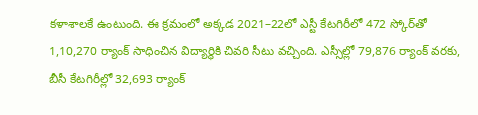కళాశాలకే ఉంటుంది. ఈ క్రమంలో అక్కడ 2021–22లో ఎస్టీ కేటగిరీలో 472 స్కోర్‌తో 1,10,270 ర్యాంక్‌ సాధించిన విద్యార్థికి చివరి సీటు వచ్చింది. ఎస్సీల్లో 79,876 ర్యాంక్‌ వరకు, బీసీ కేటగిరీల్లో 32,693 ర్యాంక్‌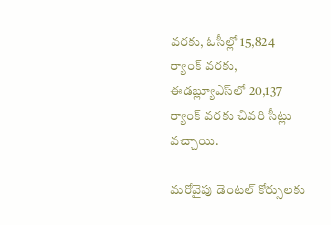వరకు, ఓసీల్లో 15,824 ర్యాంక్‌ వరకు, ఈడబ్ల్యూఎస్‌లో 20,137 ర్యాంక్‌ వరకు చివరి సీట్లు వచ్చాయి.

మరోవైపు డెంటల్‌ కోర్సులకు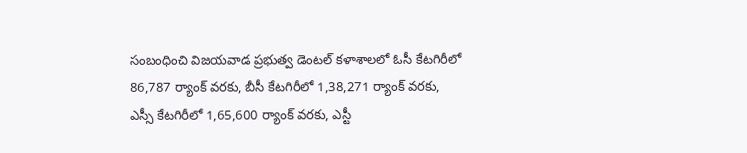సంబంధించి విజయవాడ ప్రభుత్వ డెంటల్‌ కళాశాలలో ఓసీ కేటగిరీలో 86,787 ర్యాంక్‌ వరకు, బీసీ కేటగిరీలో 1,38,271 ర్యాంక్‌ వరకు, ఎస్సీ కేటగిరీలో 1,65,600 ర్యాంక్‌ వరకు, ఎస్టీ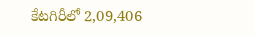కేటగిరీలో 2,09,406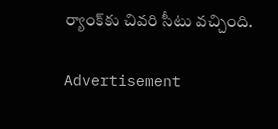ర్యాంక్‌కు చివరి సీటు వచ్చింది.

Advertisement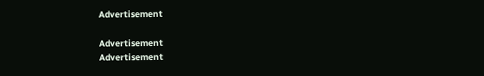Advertisement

Advertisement
Advertisement